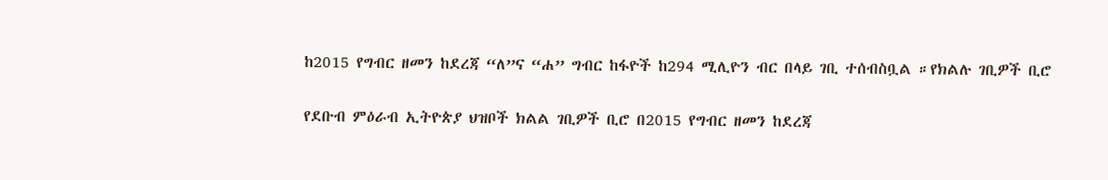ከ2015 የግብር ዘመን ከደረጃ “ለ”ና “ሐ” ግብር ከፋዮች ከ294 ሚሊዮን ብር በላይ ገቢ ተሰብስቧል ።የክልሉ ገቢዎች ቢሮ

የደቡብ ምዕራብ ኢትዮጵያ ህዝቦች ክልል ገቢዎች ቢሮ በ2015 የግብር ዘመን ከደረጃ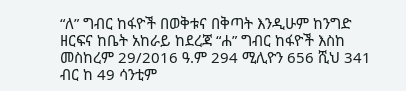“ለ” ግብር ከፋዮች በወቅቱና በቅጣት እንዲሁም ከንግድ ዘርፍና ከቤት አከራይ ከደረጃ “ሐ” ግብር ከፋዮች እስከ መስከረም 29/2016 ዓ.ም 294 ሚሊዮን 656 ሺህ 341 ብር ከ 49 ሳንቲም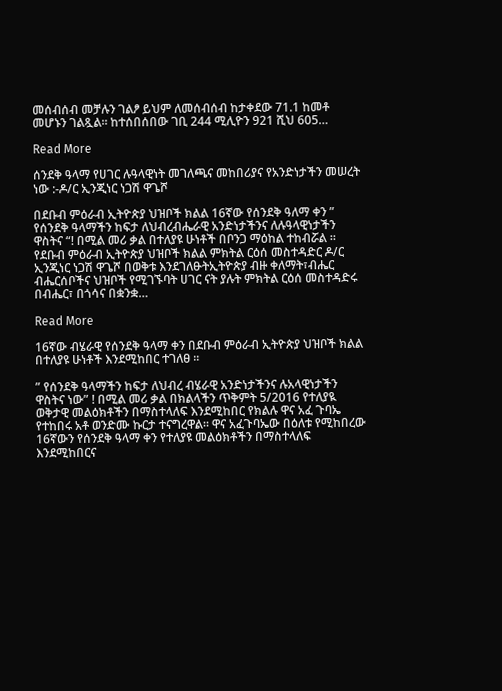መሰብሰብ መቻሉን ገልፆ ይህም ለመሰብሰብ ከታቀደው 71.1 ከመቶ መሆኑን ገልጿል። ከተሰበሰበው ገቢ 244 ሚሊዮን 921 ሺህ 605…

Read More

ሰንደቅ ዓላማ የሀገር ሉዓላዊነት መገለጫና መከበሪያና የአንድነታችን መሠረት ነው :-ዶ/ር ኢንጂነር ነጋሽ ዋጌሾ

በደቡብ ምዕራብ ኢትዮጵያ ህዝቦች ክልል 16ኛው የሰንደቅ ዓለማ ቀን ” የሰንደቅ ዓላማችን ከፍታ ለህብረብሔራዊ አንድነታችንና ለሉዓላዊነታችን ዋስትና “! በሚል መሪ ቃል በተለያዩ ሁነቶች በቦንጋ ማዕከል ተከብሯል ። የደቡብ ምዕራብ ኢትዮጵያ ህዝቦች ክልል ምክትል ርዕሰ መስተዳድር ዶ/ር ኢንጂነር ነጋሽ ዋጌሾ በወቅቱ እንደገለፁትኢትዮጵያ ብዙ ቀለማት፣ብሔር ብሔርሰቦችና ህዝቦች የሚገኙባት ሀገር ናት ያሉት ምክትል ርዕሰ መስተዳድሩ በብሔር፣ በጎሳና በቋንቋ…

Read More

16ኛው ብሄራዊ የሰንደቅ ዓላማ ቀን በደቡብ ምዕራብ ኢትዮጵያ ህዝቦች ክልል በተለያዩ ሁነቶች እንደሚከበር ተገለፀ ።

” የሰንደቅ ዓላማችን ከፍታ ለህብረ ብሄራዊ አንድነታችንና ሉአላዊነታችን ዋስትና ነው” ! በሚል መሪ ቃል በክልላችን ጥቅምት 5/2016 የተለያዪ ወቅታዊ መልዕክቶችን በማስተላለፍ እንደሚከበር የክልሉ ዋና አፈ ጉባኤ የተከበሩ አቶ ወንድሙ ኩርታ ተናግረዋል። ዋና አፈጉባኤው በዕለቱ የሚከበረው 16ኛውን የሰንደቅ ዓላማ ቀን የተለያዩ መልዕክቶችን በማስተላለፍ እንደሚከበርና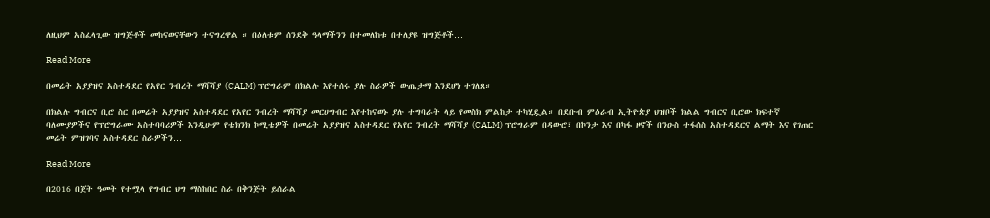ለዚህም አስፈላጊው ዝግጅቶች መከናወናቸውን ተናግረዋል ። በዕለቱም ሰንደቅ ዓላማችንን በተመለከቱ በተለያዩ ዝግጅቶች…

Read More

በመሬት አያያዝና አስተዳደር የአየር ንብረት ማሻሻያ (CALM) ፕሮግራም በክልሉ እየተሰሩ ያሉ ስራዎች ውጤታማ እንደሆነ ተገለጸ።

በክልሉ ግብርና ቢሮ ስር በመሬት አያያዝና አስተዳደር የአየር ንብረት ማሻሻያ መርሀግብር እየተከናወኑ ያሉ ተግባራት ላይ የመስክ ምልከታ ተካሂዷል። በደቡብ ምዕራብ ኢትዮጵያ ህዝቦች ክልል ግብርና ቢሮው ክፍተኛ ባለሙያዎችና የፕሮግራሙ አስተባባሪዎች እንዲሁም የቴክንክ ኮሚቴዎች በመሬት አያያዝና አስተዳደር የአየር ንብረት ማሻሻያ (CALM) ፕሮግራም በዳውሮ፣ በኮንታ እና በካፋ ዞኖች በንዑስ ተፋሰስ አስተዳደርና ልማት እና የገጠር መሬት ምዝገባና አስተዳደር ስራዎችን…

Read More

በ2016 በጀት ዓመት የተሟላ የግብር ህግ ማስከበር ስራ በቅንጅት ይሰራል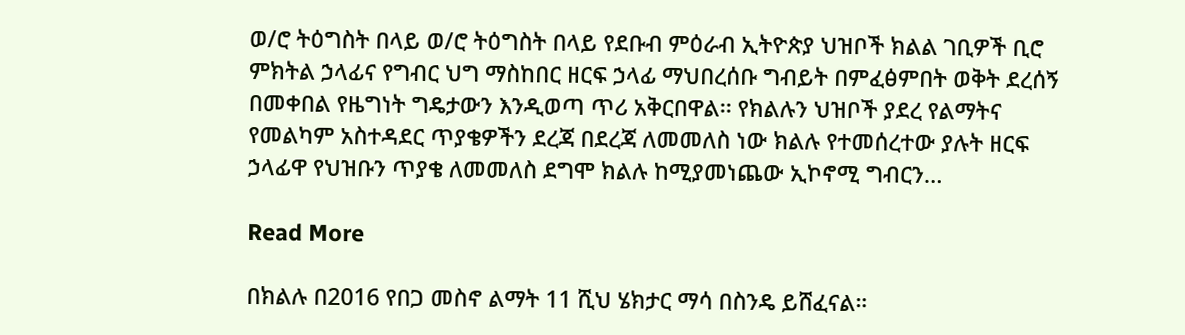ወ/ሮ ትዕግስት በላይ ወ/ሮ ትዕግስት በላይ የደቡብ ምዕራብ ኢትዮጵያ ህዝቦች ክልል ገቢዎች ቢሮ ምክትል ኃላፊና የግብር ህግ ማስከበር ዘርፍ ኃላፊ ማህበረሰቡ ግብይት በምፈፅምበት ወቅት ደረሰኝ በመቀበል የዜግነት ግዴታውን እንዲወጣ ጥሪ አቅርበዋል፡፡ የክልሉን ህዝቦች ያደረ የልማትና የመልካም አስተዳደር ጥያቄዎችን ደረጃ በደረጃ ለመመለስ ነው ክልሉ የተመሰረተው ያሉት ዘርፍ ኃላፊዋ የህዝቡን ጥያቄ ለመመለስ ደግሞ ክልሉ ከሚያመነጨው ኢኮኖሚ ግብርን…

Read More

በክልሉ በ2016 የበጋ መስኖ ልማት 11 ሺህ ሄክታር ማሳ በስንዴ ይሸፈናል።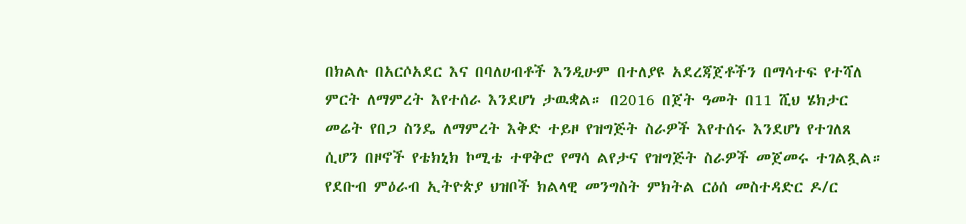በክልሉ በአርሶአደር እና በባለሀብቶች እንዲሁም በተለያዩ አደረጃጀቶችን በማሳተፍ የተሻለ ምርት ለማምረት እየተሰራ እንደሆነ ታዉቋል። በ2016 በጀት ዓመት በ11 ሺህ ሄክታር መሬት የበጋ ስንዴ ለማምረት እቅድ ተይዞ የዝግጅት ስራዎች እየተሰሩ እንደሆነ የተገለጸ ሲሆን በዞኖች የቴክኒክ ኮሚቴ ተዋቅሮ የማሳ ልየታና የዝግጅት ስራዎች መጀመሩ ተገልጿል። የደቡብ ምዕራብ ኢትዮጵያ ህዝቦች ክልላዊ መንግስት ምክትል ርዕሰ መስተዳድር ዶ/ር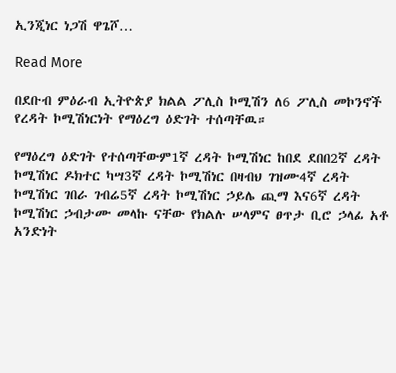ኢንጂነር ነጋሽ ዋጌሾ…

Read More

በደቡብ ምዕራብ ኢትዮጵያ ክልል ፖሊስ ኮሚሽን ለ6 ፖሊስ መኮንኖች የረዳት ኮሚሽነርነት የማዕረግ ዕድገት ተሰጣቸዉ።

የማዕረግ ዕድገት የተሰጣቸውም1ኛ ረዳት ኮሚሽነር ከበደ ደበበ2ኛ ረዳት ኮሚሽነር ዶክተር ካሣ3ኛ ረዳት ኮሚሽነር በዛብህ ገዝሙ4ኛ ረዳት ኮሚሽነር ገበራ ገብሬ5ኛ ረዳት ኮሚሽነር ኃይሌ ጪማ እና6ኛ ረዳት ኮሚሽነር ኃብታሙ መላኩ ናቸው የክልሉ ሠላምና ፀጥታ ቢሮ ኃላፊ አቶ አንድነት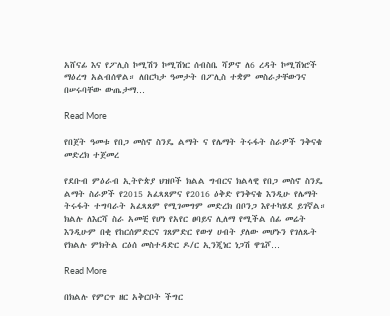አሸናፊ እና የፖሊስ ኮሚሽን ኮሚሽነር ሰብስቤ ሻዎኖ ለ6 ረዳት ኮሚሽነሮች ማዕረግ አልብሰዋል። ለበርካታ ዓመታት በፖሊስ ተቋም መስራታቸውንና በሠሩባቸው ውጤታማ…

Read More

የበጀት ዓመቱ የበጋ መስኖ ስንዴ ልማት ና የሌማት ትሩፋት ስራዎች ንቅናቄ መድረክ ተጀመረ

የደቡብ ምዕራብ ኢትዮጵያ ህዝቦች ክልል ግብርና ክልላዊ የበጋ መስኖ ስንዴ ልማት ስራዎች የ2015 አፈጻጸምና የ2016 ዕቅድ የንቅናቄ እንዲሁ የሌማት ትሩፋት ተግባራት አፈጻጸም የሚገመግም መድረክ በቦንጋ እየተካሄደ ይገኛል። ክልሉ ለእርሻ ስራ አመቺ የሆነ የአየር ፀባይና ሊለማ የሚችል ሰፊ መሬት እንዲሁም በቂ የከርሰምድርና ገጸምድር የውሃ ሀብት ያለው መሆኑን የገለጹት የክልሉ ምክትል ርዕሰ መስተዳድር ዶ/ር ኢንጂነር ነጋሽ ዋጌሾ…

Read More

በክልሉ የምርጥ ዘር አቅርቦት ችግር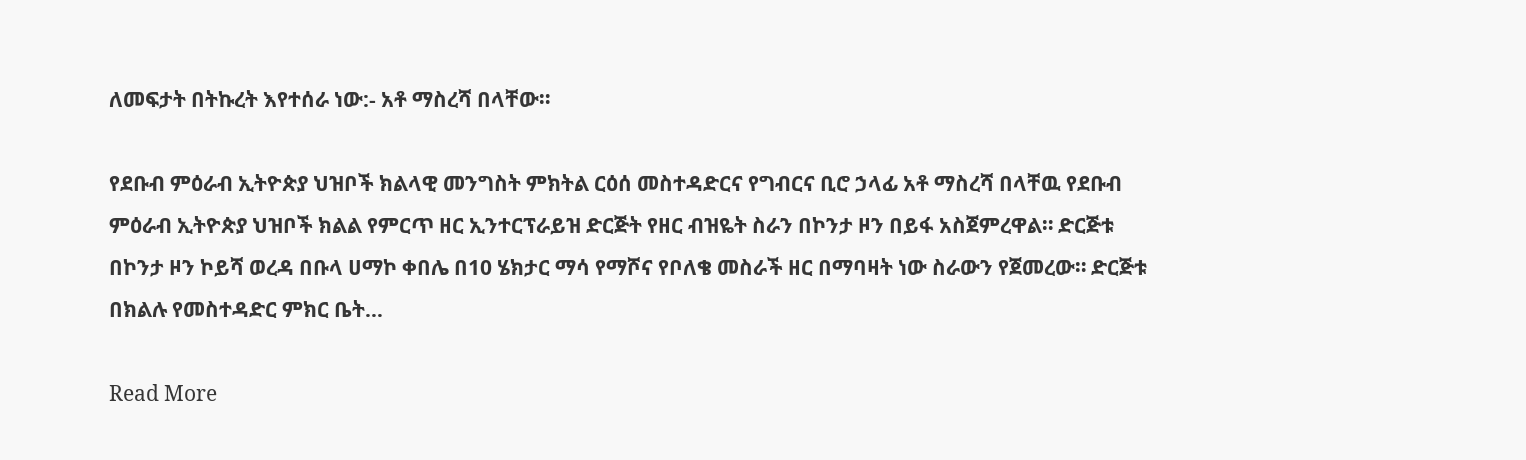ለመፍታት በትኩረት እየተሰራ ነው:- አቶ ማስረሻ በላቸው።

የደቡብ ምዕራብ ኢትዮጵያ ህዝቦች ክልላዊ መንግስት ምክትል ርዕሰ መስተዳድርና የግብርና ቢሮ ኃላፊ አቶ ማስረሻ በላቸዉ የደቡብ ምዕራብ ኢትዮጵያ ህዝቦች ክልል የምርጥ ዘር ኢንተርፕራይዝ ድርጅት የዘር ብዝዬት ስራን በኮንታ ዞን በይፋ አስጀምረዋል። ድርጅቱ በኮንታ ዞን ኮይሻ ወረዳ በቡላ ሀማኮ ቀበሌ በ10 ሄክታር ማሳ የማሾና የቦለቄ መስራች ዘር በማባዛት ነው ስራውን የጀመረው። ድርጅቱ በክልሉ የመስተዳድር ምክር ቤት…

Read More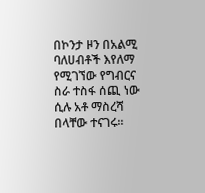በኮንታ ዞን በአልሚ ባለሀብቶች እየለማ የሚገኘው የግብርና ስራ ተስፋ ሰጪ ነው ሲሉ አቶ ማስረሻ በላቸው ተናገሩ።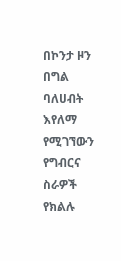በኮንታ ዞን በግል ባለሀብት እየለማ የሚገኘውን የግብርና ስራዎች የክልሉ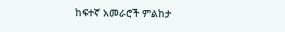ከፍተኛ አመራሮች ምልከታ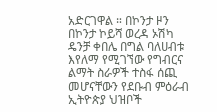አድርገዋል ። በኮንታ ዞን በኮንታ ኮይሻ ወረዳ ኦሽካ ዴንቻ ቀበሌ በግል ባለሀብቱ እየለማ የሚገኘው የግብርና ልማት ስራዎች ተስፋ ሰጪ መሆናቸውን የደቡብ ምዕራብ ኢትዮጵያ ህዝቦች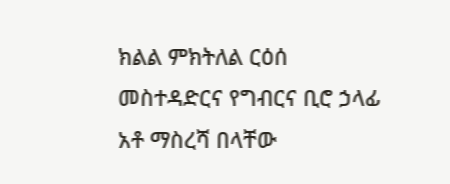ክልል ምክትለል ርዕሰ መስተዳድርና የግብርና ቢሮ ኃላፊ አቶ ማስረሻ በላቸው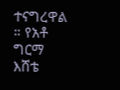ተናግረዋል ። የአቶ ግርማ እሸቴ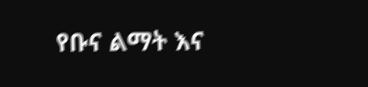የቡና ልማት እና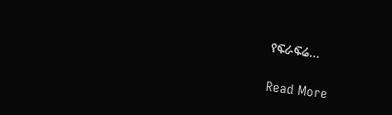የፍራፍሬ…

Read More